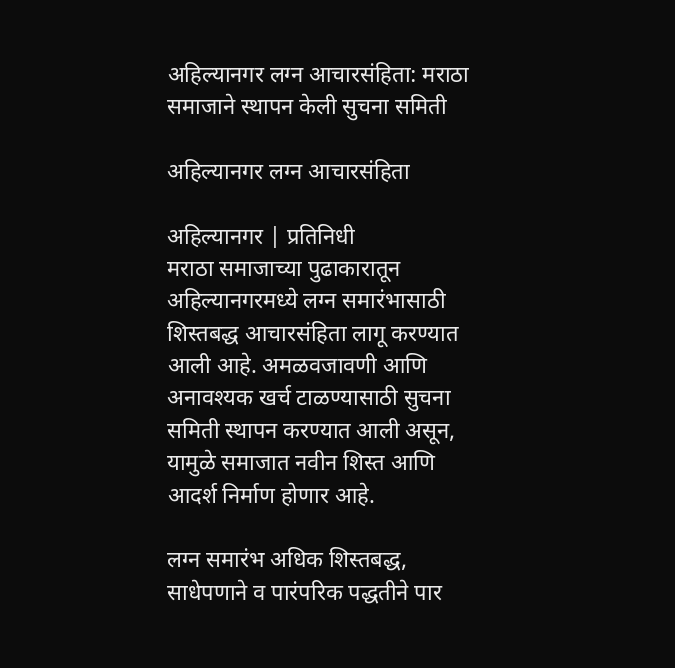अहिल्यानगर लग्न आचारसंहिता: मराठा समाजाने स्थापन केली सुचना समिती

अहिल्यानगर लग्न आचारसंहिता

अहिल्यानगर | प्रतिनिधी
मराठा समाजाच्या पुढाकारातून अहिल्यानगरमध्ये लग्न समारंभासाठी शिस्तबद्ध आचारसंहिता लागू करण्यात आली आहे. अमळवजावणी आणि अनावश्यक खर्च टाळण्यासाठी सुचना समिती स्थापन करण्यात आली असून, यामुळे समाजात नवीन शिस्त आणि आदर्श निर्माण होणार आहे.

लग्न समारंभ अधिक शिस्तबद्ध, साधेपणाने व पारंपरिक पद्धतीने पार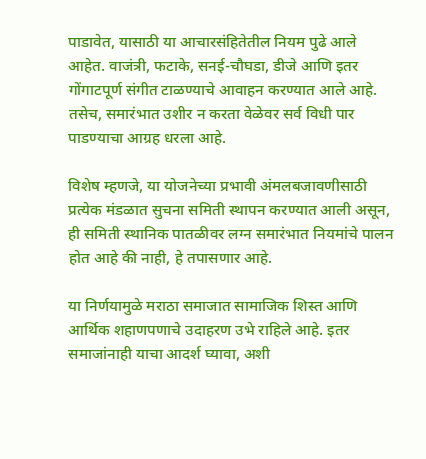पाडावेत, यासाठी या आचारसंहितेतील नियम पुढे आले आहेत. वाजंत्री, फटाके, सनई-चौघडा, डीजे आणि इतर गोंगाटपूर्ण संगीत टाळण्याचे आवाहन करण्यात आले आहे. तसेच, समारंभात उशीर न करता वेळेवर सर्व विधी पार पाडण्याचा आग्रह धरला आहे.

विशेष म्हणजे, या योजनेच्या प्रभावी अंमलबजावणीसाठी प्रत्येक मंडळात सुचना समिती स्थापन करण्यात आली असून, ही समिती स्थानिक पातळीवर लग्न समारंभात नियमांचे पालन होत आहे की नाही, हे तपासणार आहे.

या निर्णयामुळे मराठा समाजात सामाजिक शिस्त आणि आर्थिक शहाणपणाचे उदाहरण उभे राहिले आहे. इतर समाजांनाही याचा आदर्श घ्यावा, अशी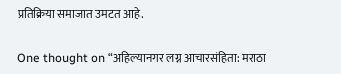प्रतिक्रिया समाजात उमटत आहे.

One thought on “अहिल्यानगर लग्न आचारसंहिता: मराठा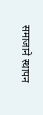समाजाने स्थापन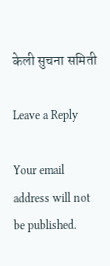केली सुचना समिती

Leave a Reply

Your email address will not be published.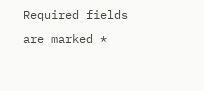Required fields are marked *